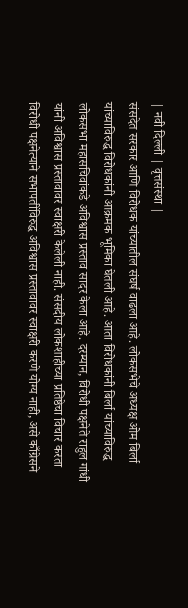| नवी दिल्ली | वृत्तसंस्था |
संसदेत सरकार आणि विरोधक यांच्यातील संघर्ष वाढला आहे. लोकसभेचे अध्यक्ष ओम बिर्ला यांच्याविरुद्ध विरोधकांनी आक्रमक भूमिका घेतली आहे. आता विरोधकांनी बिर्ला यांच्याविरुद्ध लोकसभा महासचिवांकडे अविश्वास प्रस्ताव सादर केला आहे. दरम्यान, विरोधी पक्षनेते राहुल गांधी यांनी अविश्वास प्रस्तावावर स्वाक्षरी केलेली नाही. संसदीय लोकशाहीच्या प्रतिष्ठेचा विचार करता विरोधी पक्षनेत्याने सभापतींविरुद्ध अविश्वास प्रस्तावावर स्वाक्षरी करणे योग्य नाही, असे काँग्रेसने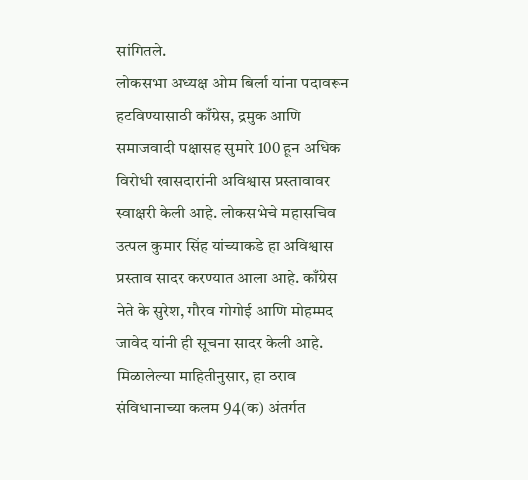सांगितले.
लोकसभा अध्यक्ष ओम बिर्ला यांना पदावरून हटविण्यासाठी काँग्रेस, द्रमुक आणि समाजवादी पक्षासह सुमारे 100 हून अधिक विरोधी खासदारांनी अविश्वास प्रस्तावावर स्वाक्षरी केली आहे. लोकसभेचे महासचिव उत्पल कुमार सिंह यांच्याकडे हा अविश्वास प्रस्ताव सादर करण्यात आला आहे. काँग्रेस नेते के सुरेश, गौरव गोगोई आणि मोहम्मद जावेद यांनी ही सूचना सादर केली आहे. मिळालेल्या माहितीनुसार, हा ठराव संविधानाच्या कलम 94(क) अंतर्गत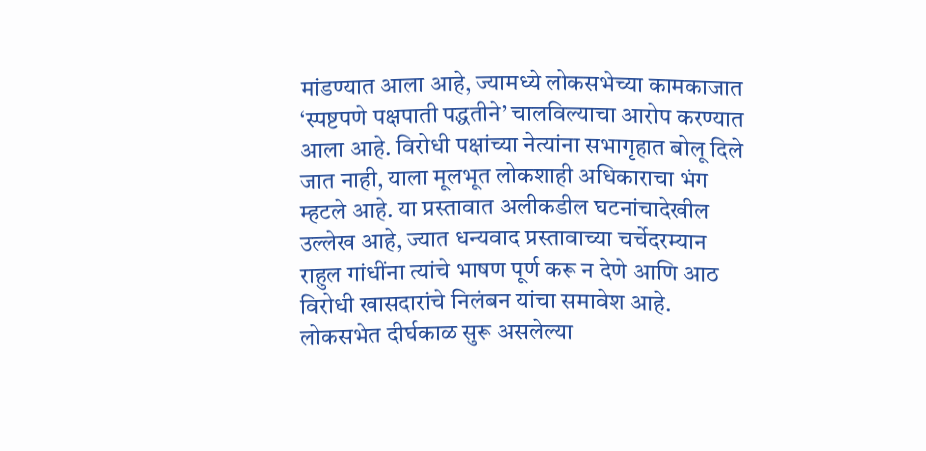मांडण्यात आला आहे, ज्यामध्ये लोकसभेच्या कामकाजात ‘स्पष्टपणे पक्षपाती पद्धतीने’ चालविल्याचा आरोप करण्यात आला आहे. विरोधी पक्षांच्या नेत्यांना सभागृहात बोलू दिले जात नाही, याला मूलभूत लोकशाही अधिकाराचा भंग म्हटले आहे. या प्रस्तावात अलीकडील घटनांचादेखील उल्लेख आहे, ज्यात धन्यवाद प्रस्तावाच्या चर्चेदरम्यान राहुल गांधींना त्यांचे भाषण पूर्ण करू न देणे आणि आठ विरोधी खासदारांचे निलंबन यांचा समावेश आहे. लोकसभेत दीर्घकाळ सुरू असलेल्या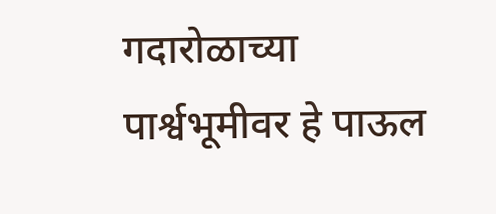गदारोळाच्या पार्श्वभूमीवर हे पाऊल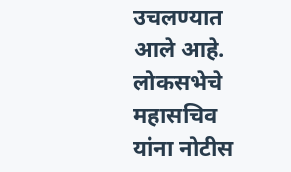उचलण्यात आले आहे. लोकसभेचे महासचिव यांना नोटीस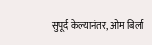सुपूर्द केल्यानंतर, ओम बिर्ला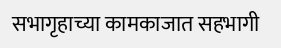सभागृहाच्या कामकाजात सहभागी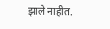झाले नाहीत.